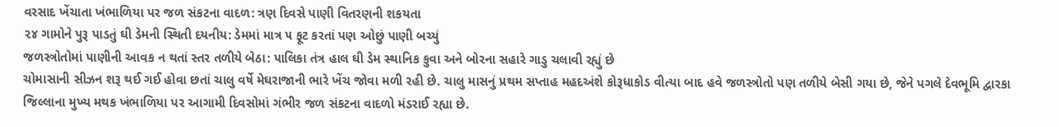વરસાદ ખેંચાતા ખંભાળિયા પર જળ સંકટના વાદળ: ત્રણ દિવસે પાણી વિતરણની શકયતા
૨૪ ગામોને પુરૂ પાડતું ઘી ડેમની સ્થિતી દયનીય: ડેમમાં માત્ર ૫ ફૂટ કરતાં પણ ઓછું પાણી બચ્યું
જળસ્ત્રોતોમાં પાણીની આવક ન થતાં સ્તર તળીયે બેઠા: પાલિકા તંત્ર હાલ ઘી ડેમ સ્થાનિક કુવા અને બોરના સહારે ગાડુ ચલાવી રહ્યું છે
ચોમાસાની સીઝન શરૂ થઈ ગઈ હોવા છતાં ચાલુ વર્ષે મેઘરાજાની ભારે ખેંચ જોવા મળી રહી છે. ચાલુ માસનું પ્રથમ સપ્તાહ મહદઅંશે કોરૂધાકોડ વીત્યા બાદ હવે જળસ્ત્રોતો પણ તળીયે બેસી ગયા છે, જેને પગલે દેવભૂમિ દ્વારકા જિલ્લાના મુખ્ય મથક ખંભાળિયા પર આગામી દિવસોમાં ગંભીર જળ સંકટના વાદળો મંડરાઈ રહ્યા છે.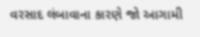વરસાદ લંબાવાના કારણે જો આગામી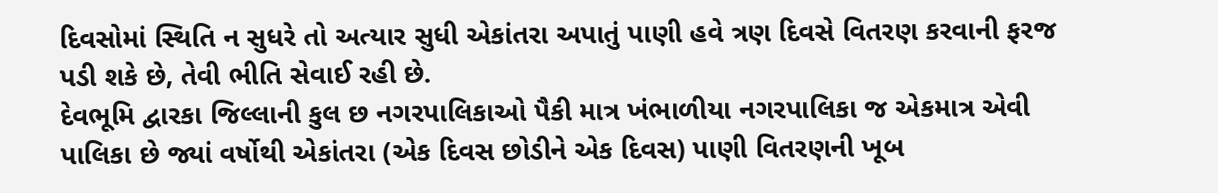દિવસોમાં સ્થિતિ ન સુધરે તો અત્યાર સુધી એકાંતરા અપાતું પાણી હવે ત્રણ દિવસે વિતરણ કરવાની ફરજ પડી શકે છે, તેવી ભીતિ સેવાઈ રહી છે.
દેવભૂમિ દ્વારકા જિલ્લાની કુલ છ નગરપાલિકાઓ પૈકી માત્ર ખંભાળીયા નગરપાલિકા જ એકમાત્ર એવી પાલિકા છે જ્યાં વર્ષોથી એકાંતરા (એક દિવસ છોડીને એક દિવસ) પાણી વિતરણની ખૂબ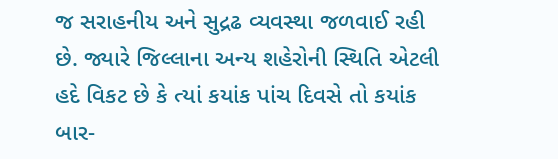જ સરાહનીય અને સુદ્રઢ વ્યવસ્થા જળવાઈ રહી છે. જ્યારે જિલ્લાના અન્ય શહેરોની સ્થિતિ એટલી હદે વિકટ છે કે ત્યાં કયાંક પાંચ દિવસે તો કયાંક બાર-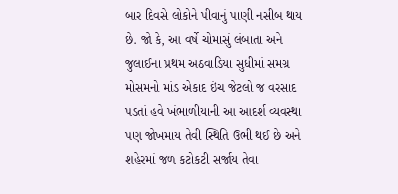બાર દિવસે લોકોને પીવાનું પાણી નસીબ થાય છે. જો કે, આ વર્ષે ચોમાસું લંબાતા અને જુલાઈના પ્રથમ અઠવાડિયા સુધીમાં સમગ્ર મોસમનો માંડ એકાદ ઇંચ જેટલો જ વરસાદ પડતાં હવે ખંભાળીયાની આ આદર્શ વ્યવસ્થા પણ જોખમાય તેવી સ્થિતિ ઉભી થઈ છે અને શહેરમાં જળ કટોકટી સર્જાય તેવા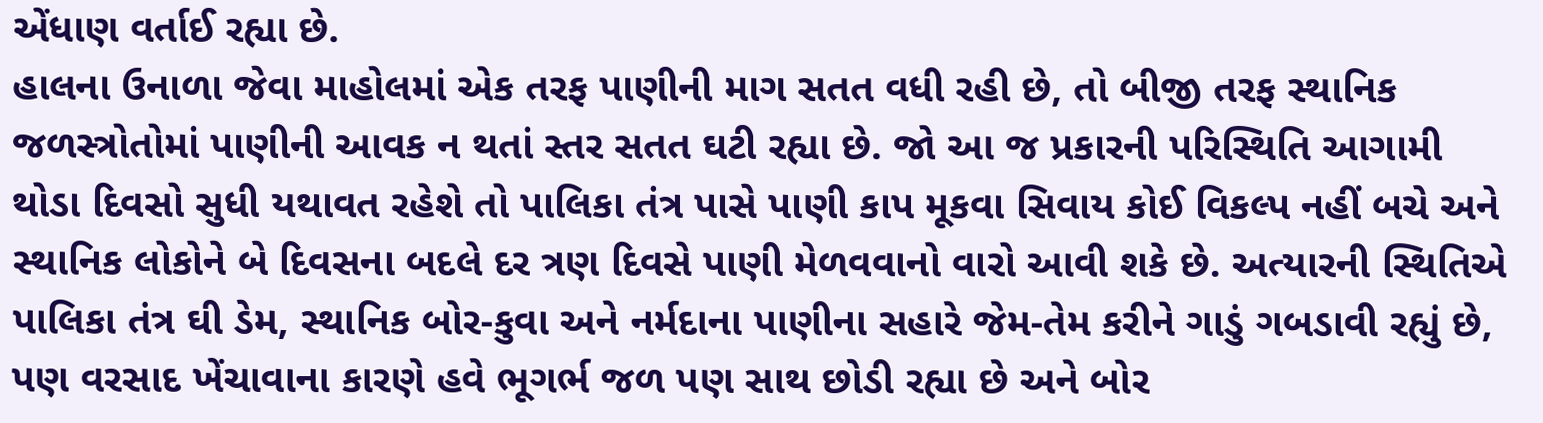એંધાણ વર્તાઈ રહ્યા છે.
હાલના ઉનાળા જેવા માહોલમાં એક તરફ પાણીની માગ સતત વધી રહી છે, તો બીજી તરફ સ્થાનિક જળસ્ત્રોતોમાં પાણીની આવક ન થતાં સ્તર સતત ઘટી રહ્યા છે. જો આ જ પ્રકારની પરિસ્થિતિ આગામી થોડા દિવસો સુધી યથાવત રહેશે તો પાલિકા તંત્ર પાસે પાણી કાપ મૂકવા સિવાય કોઈ વિકલ્પ નહીં બચે અને સ્થાનિક લોકોને બે દિવસના બદલે દર ત્રણ દિવસે પાણી મેળવવાનો વારો આવી શકે છે. અત્યારની સ્થિતિએ પાલિકા તંત્ર ઘી ડેમ, સ્થાનિક બોર-કુવા અને નર્મદાના પાણીના સહારે જેમ-તેમ કરીને ગાડું ગબડાવી રહ્યું છે, પણ વરસાદ ખેંચાવાના કારણે હવે ભૂગર્ભ જળ પણ સાથ છોડી રહ્યા છે અને બોર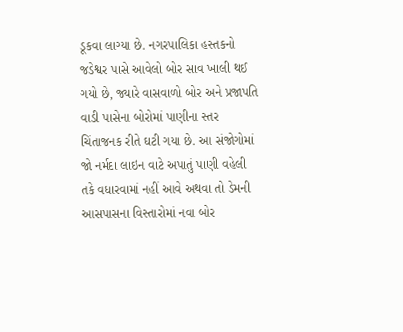ડૂકવા લાગ્યા છે. નગરપાલિકા હસ્તકનો જડેશ્વર પાસે આવેલો બોર સાવ ખાલી થઈ ગયો છે, જ્યારે વાસવાળો બોર અને પ્રજાપતિ વાડી પાસેના બોરોમાં પાણીના સ્તર ચિંતાજનક રીતે ઘટી ગયા છે. આ સંજોગોમાં જો નર્મદા લાઇન વાટે અપાતું પાણી વહેલી તકે વધારવામાં નહીં આવે અથવા તો ડેમની આસપાસના વિસ્તારોમાં નવા બોર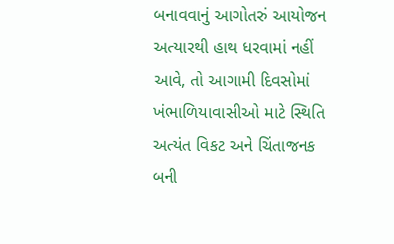બનાવવાનું આગોતરું આયોજન અત્યારથી હાથ ધરવામાં નહીં આવે, તો આગામી દિવસોમાં ખંભાળિયાવાસીઓ માટે સ્થિતિ અત્યંત વિકટ અને ચિંતાજનક બની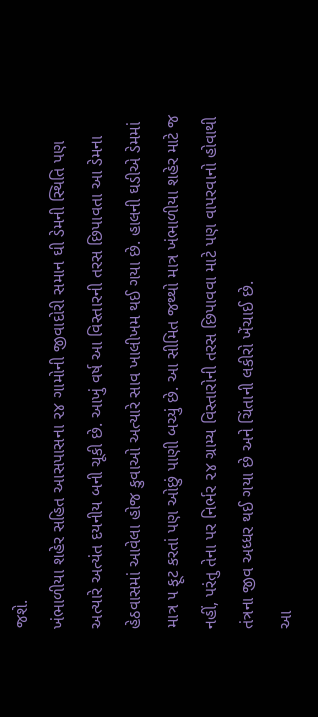જશે.
ખંભાળીયા શહેર સહિત આસપાસના ૨૪ ગામોની જીવાદોરી સમાન ઘી ડેમની સ્થિતિ પણ અત્યારે અત્યંત દયનીય બની ચૂકી છે. આખું વર્ષ આ વિસ્તારની તરસ છિપાવતા આ ડેમના હેઠવાસમાં આવેલા હોજ કુવાઓ અત્યારે સાવ ખાલીખમ થઈ ગયા છે. હાલની ઘડીએ ડેમમાં માત્ર ૫ ફૂટ કરતાં પણ ઓછું પાણી બચ્યું છે. આ સીમિત જથ્થો માત્ર ખંભાળીયા શહેર માટે જ નહીં, પરંતુ તેના પર નિર્ભર ૨૪ ગ્રામ્ય વિસ્તારોની તરસ છિપાવવા માટે પણ વાપરવાનો હોવાથી તંત્રના જીવ અધ્ધર થઈ ગયા છે અને ચિંતાની લકીરો ખેંચાઈ છે.
આ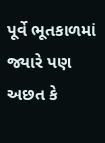પૂર્વે ભૂતકાળમાં જ્યારે પણ અછત કે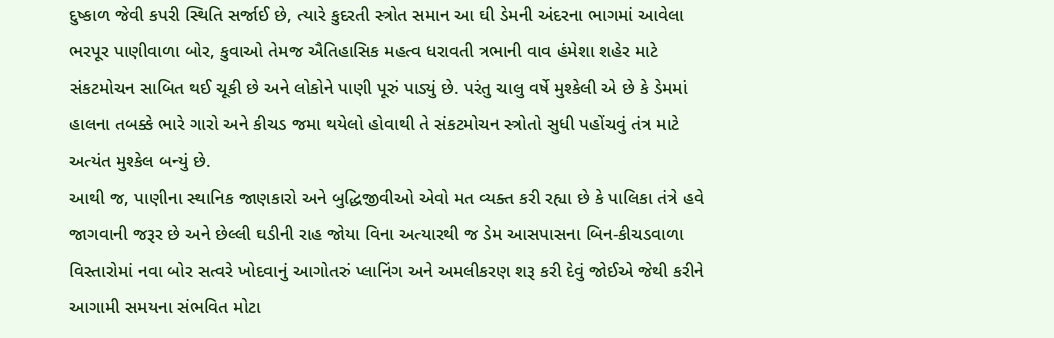દુષ્કાળ જેવી કપરી સ્થિતિ સર્જાઈ છે, ત્યારે કુદરતી સ્ત્રોત સમાન આ ઘી ડેમની અંદરના ભાગમાં આવેલા ભરપૂર પાણીવાળા બોર, કુવાઓ તેમજ ઐતિહાસિક મહત્વ ધરાવતી ત્રભાની વાવ હંમેશા શહેર માટે સંકટમોચન સાબિત થઈ ચૂકી છે અને લોકોને પાણી પૂરું પાડ્યું છે. પરંતુ ચાલુ વર્ષે મુશ્કેલી એ છે કે ડેમમાં હાલના તબક્કે ભારે ગારો અને કીચડ જમા થયેલો હોવાથી તે સંકટમોચન સ્ત્રોતો સુધી પહોંચવું તંત્ર માટે અત્યંત મુશ્કેલ બન્યું છે.
આથી જ, પાણીના સ્થાનિક જાણકારો અને બુદ્ધિજીવીઓ એવો મત વ્યક્ત કરી રહ્યા છે કે પાલિકા તંત્રે હવે જાગવાની જરૂર છે અને છેલ્લી ઘડીની રાહ જોયા વિના અત્યારથી જ ડેમ આસપાસના બિન-કીચડવાળા વિસ્તારોમાં નવા બોર સત્વરે ખોદવાનું આગોતરું પ્લાનિંગ અને અમલીકરણ શરૂ કરી દેવું જોઈએ જેથી કરીને આગામી સમયના સંભવિત મોટા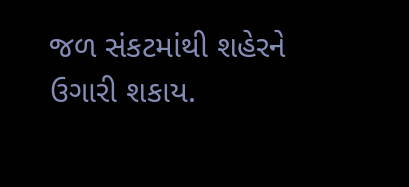જળ સંકટમાંથી શહેરને ઉગારી શકાય.